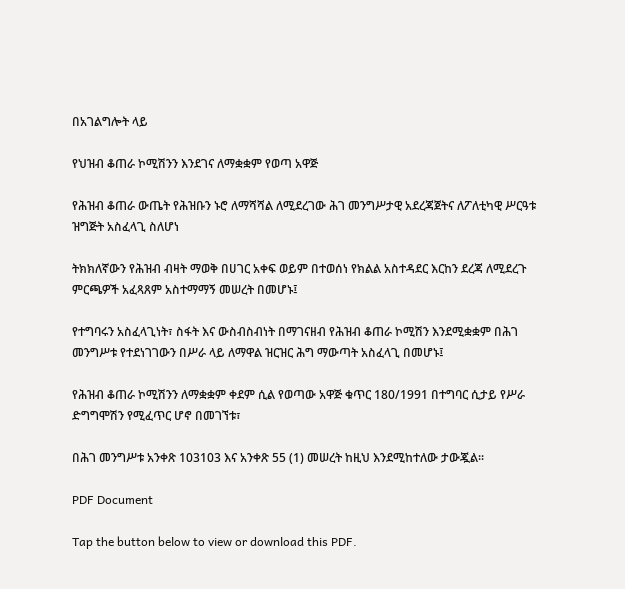በአገልግሎት ላይ

የህዝብ ቆጠራ ኮሚሽንን እንደገና ለማቋቋም የወጣ አዋጅ

የሕዝብ ቆጠራ ውጤት የሕዝቡን ኑሮ ለማሻሻል ለሚደረገው ሕገ መንግሥታዊ አደረጃጀትና ለፖለቲካዊ ሥርዓቱ ዝግጅት አስፈላጊ ስለሆነ

ትክክለኛውን የሕዝብ ብዛት ማወቅ በሀገር አቀፍ ወይም በተወሰነ የክልል አስተዳደር እርከን ደረጃ ለሚደረጉ ምርጫዎች አፈጻጸም አስተማማኝ መሠረት በመሆኑ፤

የተግባሩን አስፈላጊነት፣ ስፋት እና ውስብስብነት በማገናዘብ የሕዝብ ቆጠራ ኮሚሽን እንደሚቋቋም በሕገ መንግሥቱ የተደነገገውን በሥራ ላይ ለማዋል ዝርዝር ሕግ ማውጣት አስፈላጊ በመሆኑ፤

የሕዝብ ቆጠራ ኮሚሽንን ለማቋቋም ቀደም ሲል የወጣው አዋጅ ቁጥር 180/1991 በተግባር ሲታይ የሥራ ድግግሞሽን የሚፈጥር ሆኖ በመገኘቱ፣

በሕገ መንግሥቱ አንቀጽ 103103 እና አንቀጽ 55 (1) መሠረት ከዚህ እንደሚከተለው ታውጇል፡፡

PDF Document

Tap the button below to view or download this PDF.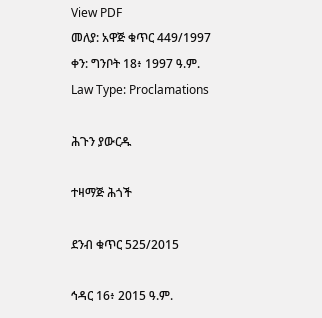View PDF
መለያ: አዋጅ ቁጥር 449/1997
ቀን: ግንቦት 18፥ 1997 ዓ.ም.
Law Type: Proclamations

ሕጉን ያውርዱ

ተዛማጅ ሕጎች

ደንብ ቁጥር 525/2015

ኅዳር 16፥ 2015 ዓ.ም.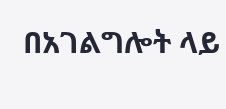በአገልግሎት ላይ